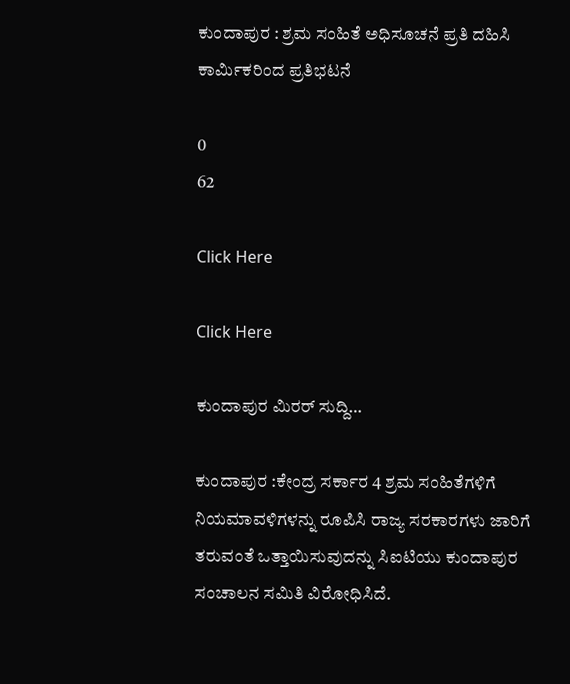ಕುಂದಾಪುರ : ಶ್ರಮ ಸಂಹಿತೆ ಅಧಿಸೂಚನೆ ಪ್ರತಿ ದಹಿಸಿ ಕಾರ್ಮಿಕರಿಂದ ಪ್ರತಿಭಟನೆ

0
62

Click Here

Click Here

ಕುಂದಾಪುರ ಮಿರರ್ ಸುದ್ದಿ…

ಕುಂದಾಪುರ :ಕೇಂದ್ರ ಸರ್ಕಾರ 4 ಶ್ರಮ ಸಂಹಿತೆಗಳಿಗೆ ನಿಯಮಾವಳಿಗಳನ್ನು ರೂಪಿಸಿ ರಾಜ್ಯ ಸರಕಾರಗಳು ಜಾರಿಗೆ ತರುವಂತೆ ಒತ್ತಾಯಿಸುವುದನ್ನು ಸಿಐಟಿಯು ಕುಂದಾಪುರ ಸಂಚಾಲನ ಸಮಿತಿ ವಿರೋಧಿಸಿದೆ.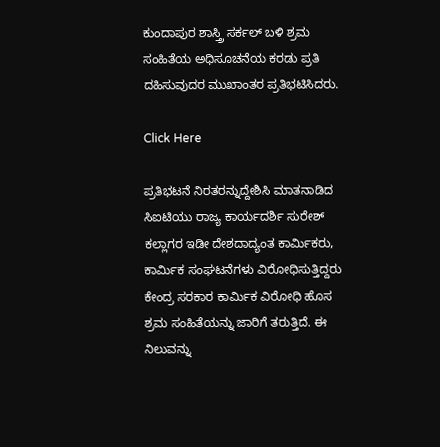ಕುಂದಾಪುರ ಶಾಸ್ತ್ರಿ ಸರ್ಕಲ್ ಬಳಿ ಶ್ರಮ ಸಂಹಿತೆಯ ಅಧಿಸೂಚನೆಯ ಕರಡು ಪ್ರತಿ ದಹಿಸುವುದರ ಮುಖಾಂತರ ಪ್ರತಿಭಟಿಸಿದರು.

Click Here

ಪ್ರತಿಭಟನೆ ನಿರತರನ್ನುದ್ದೇಶಿಸಿ ಮಾತನಾಡಿದ ಸಿಐಟಿಯು ರಾಜ್ಯ ಕಾರ್ಯದರ್ಶಿ ಸುರೇಶ್ ಕಲ್ಲಾಗರ ಇಡೀ ದೇಶದಾದ್ಯಂತ ಕಾರ್ಮಿಕರು, ಕಾರ್ಮಿಕ ಸಂಘಟನೆಗಳು ವಿರೋಧಿಸುತ್ತಿದ್ದರು ಕೇಂದ್ರ ಸರಕಾರ ಕಾರ್ಮಿಕ ವಿರೋಧಿ ಹೊಸ ಶ್ರಮ ಸಂಹಿತೆಯನ್ನು ಜಾರಿಗೆ ತರುತ್ತಿದೆ. ಈ ನಿಲುವನ್ನು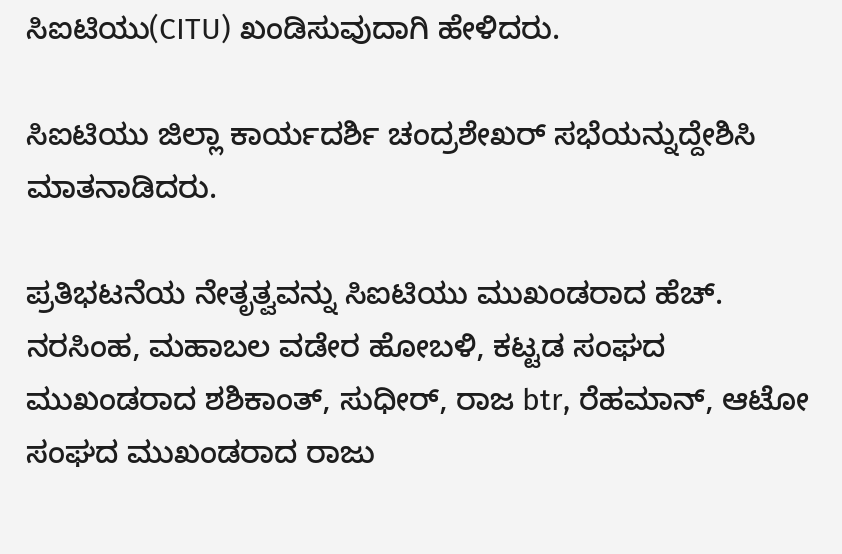ಸಿಐಟಿಯು(CITU) ಖಂಡಿಸುವುದಾಗಿ ಹೇಳಿದರು.

ಸಿಐಟಿಯು ಜಿಲ್ಲಾ ಕಾರ್ಯದರ್ಶಿ ಚಂದ್ರಶೇಖರ್ ಸಭೆಯನ್ನುದ್ದೇಶಿಸಿ ಮಾತನಾಡಿದರು.

ಪ್ರತಿಭಟನೆಯ ನೇತೃತ್ವವನ್ನು ಸಿಐಟಿಯು ಮುಖಂಡರಾದ ಹೆಚ್. ನರಸಿಂಹ, ಮಹಾಬಲ ವಡೇರ ಹೋಬಳಿ, ಕಟ್ಟಡ ಸಂಘದ ಮುಖಂಡರಾದ ಶಶಿಕಾಂತ್, ಸುಧೀರ್, ರಾಜ btr, ರೆಹಮಾನ್, ಆಟೋ ಸಂಘದ ಮುಖಂಡರಾದ ರಾಜು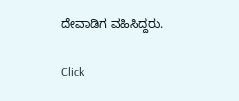ದೇವಾಡಿಗ ವಹಿಸಿದ್ದರು.

Click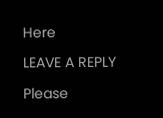Here

LEAVE A REPLY

Please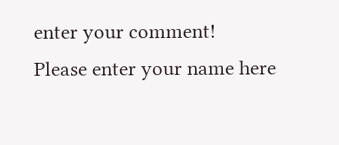enter your comment!
Please enter your name here